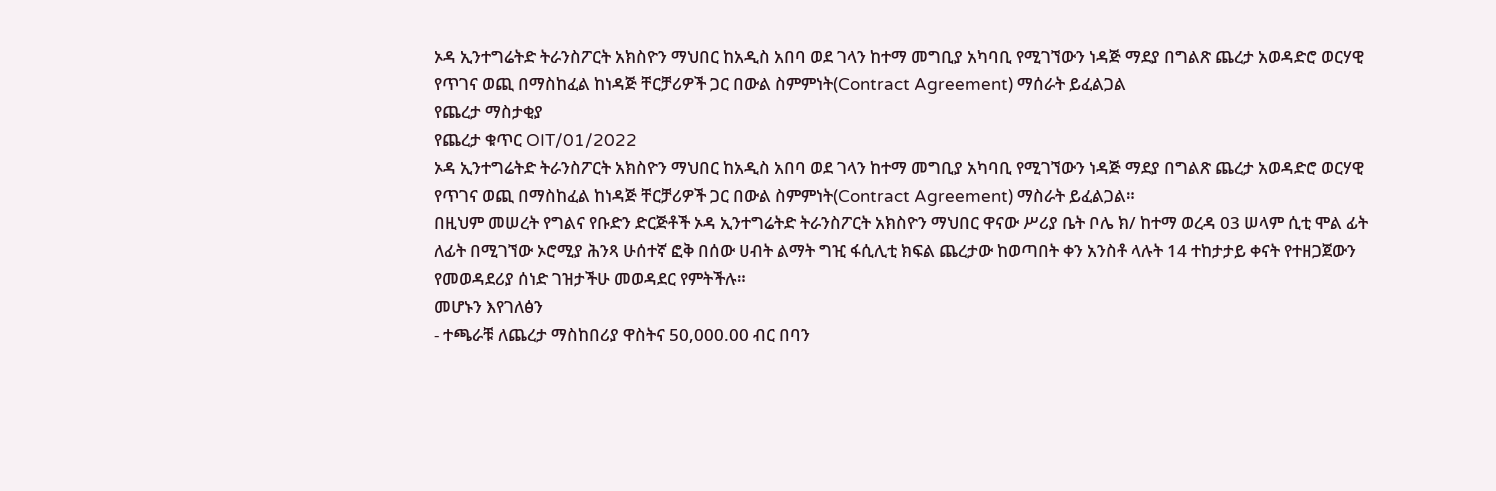ኦዳ ኢንተግሬትድ ትራንስፖርት አክስዮን ማህበር ከአዲስ አበባ ወደ ገላን ከተማ መግቢያ አካባቢ የሚገኘውን ነዳጅ ማደያ በግልጽ ጨረታ አወዳድሮ ወርሃዊ የጥገና ወጪ በማስከፈል ከነዳጅ ቸርቻሪዎች ጋር በውል ስምምነት(Contract Agreement) ማሰራት ይፈልጋል
የጨረታ ማስታቂያ
የጨረታ ቁጥር OIT/01/2022
ኦዳ ኢንተግሬትድ ትራንስፖርት አክስዮን ማህበር ከአዲስ አበባ ወደ ገላን ከተማ መግቢያ አካባቢ የሚገኘውን ነዳጅ ማደያ በግልጽ ጨረታ አወዳድሮ ወርሃዊ የጥገና ወጪ በማስከፈል ከነዳጅ ቸርቻሪዎች ጋር በውል ስምምነት(Contract Agreement) ማስራት ይፈልጋል።
በዚህም መሠረት የግልና የቡድን ድርጅቶች ኦዳ ኢንተግሬትድ ትራንስፖርት አክስዮን ማህበር ዋናው ሥሪያ ቤት ቦሌ ክ/ ከተማ ወረዳ 03 ሠላም ሲቲ ሞል ፊት ለፊት በሚገኘው ኦሮሚያ ሕንጻ ሁሰተኛ ፎቅ በሰው ሀብት ልማት ግዢ ፋሲሊቲ ክፍል ጨረታው ከወጣበት ቀን አንስቶ ላሉት 14 ተከታታይ ቀናት የተዘጋጀውን የመወዳደሪያ ሰነድ ገዝታችሁ መወዳደር የምትችሉ።
መሆኑን እየገለፅን
- ተጫራቹ ለጨረታ ማስከበሪያ ዋስትና 50,000.00 ብር በባን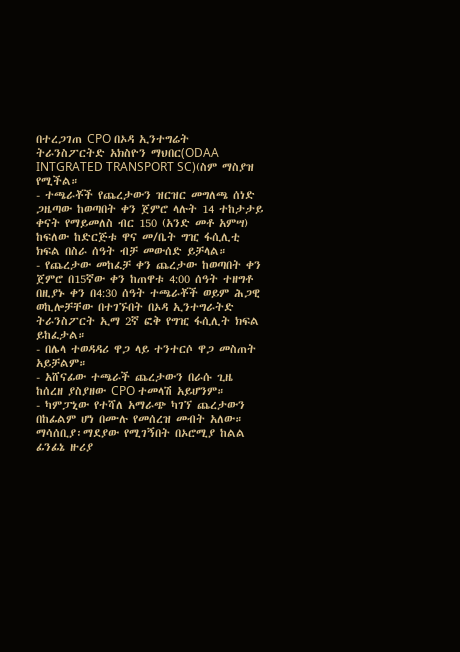በተረጋገጠ CPO በኦዳ ኢንተግሬት ትራንስፖርትድ አክስዮን ማህበር(ODAA INTGRATED TRANSPORT SC)(ስም ማስያዝ የሚችል።
- ተጫራቾች የጨረታውን ዝርዝር መግለጫ ሰነድ ጋዜጣው ከወጣበት ቀን ጀምሮ ላሉት 14 ተከታታይ ቀናት የማይመለስ ብር 150 (አንድ መቶ አምሣ) ከፍለው ከድርጅቱ ዋና መ/ቤት ግዢ ፋሲሊቲ ክፍል በስራ ሰዓት ብቻ መውሰድ ይቻላል።
- የጨረታው መከፈቻ ቀን ጨረታው ከወጣበት ቀን ጀምሮ በ15ኛው ቀን ከጠዋቱ 4:00 ሰዓት ተዘግቶ በዚያኑ ቀን በ4:30 ሰዓት ተጫራቾች ወይም ሕጋዊ ወኪሎቻቸው በተገኙበት በኦዳ ኢንተግራትድ ትራንስፖርት ኢማ 2ኛ ፎቅ የግዢ ፋሲሊት ክፍል ይከፈታል።
- በሌላ ተወዳዳሪ ዋጋ ላይ ተንተርሶ ዋጋ መስጠት አይቻልም።
- አሸናፊው ተጫራች ጨረታውን በራሱ ጊዜ ከሰረዘ ያስያዘው CPO ተመላሽ አይሆንም።
- ካምፓኒው የተሻለ አማራጭ ካገኘ ጨረታውን በከፊልም ሆነ በሙሉ የመሰረዝ መብት አለው።
ማሳሰቢያ፡ማደያው የሚገኝበት በኦሮሚያ ከልል ፊንፊኔ ዙሪያ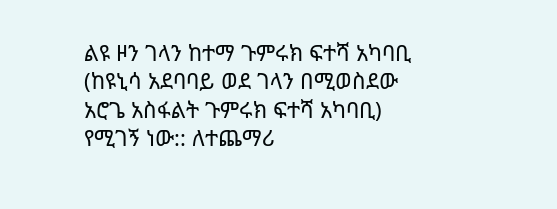ልዩ ዞን ገላን ከተማ ጉምሩክ ፍተሻ አካባቢ (ከዩኒሳ አደባባይ ወደ ገላን በሚወስደው አሮጌ አስፋልት ጉምሩክ ፍተሻ አካባቢ) የሚገኝ ነው:: ለተጨማሪ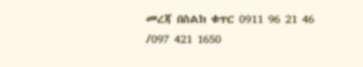መረጃ በስልክ ቁጥር 0911 96 21 46 /097 421 1650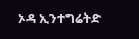ኦዳ ኢንተግሬትድ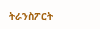ትራንስፖርት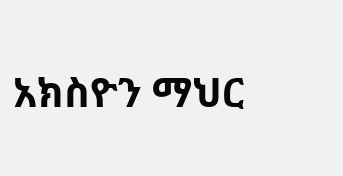አክስዮን ማህር